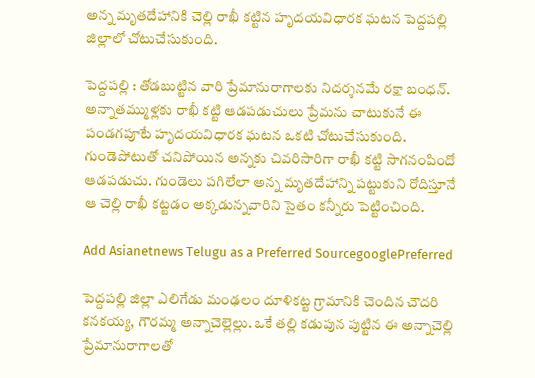అన్న మృతదేహానికి చెల్లి రాఖీ కట్టిన హృదయవిధారక ఘటన పెద్దపల్లి జిల్లాలో చోటుచేసుకుంది.

పెద్దపల్లి : తోడబుట్టిన వారి ప్రేమానురాగాలకు నిదర్శనమే రక్షా బంధన్. అన్నాతమ్ముళ్లకు రాఖీ కట్టి ఆడపడుచులు ప్రేమను చాటుకునే ఈ పండగపూటే హృదయవిధారక ఘటన ఒకటి చోటుచేసుకుంది. గుండెపోటుతో చనిపోయిన అన్నకు చివరిసారిగా రాఖీ కట్టి సాగనంపిందో ఆడపడుచు. గుండెలు పగిలేలా అన్న మృతదేహాన్ని పట్టుకుని రోదిస్తూనే ఆ చెల్లి రాఖీ కట్టడం అక్కడున్నవారిని సైతం కన్నీరు పెట్టించింది.

Add Asianetnews Telugu as a Preferred SourcegooglePreferred

పెద్దపల్లి జిల్లా ఎలిగేడు మంఢలం దూళికట్ట గ్రామానికి చెందిన చౌదరి కనకయ్య, గౌరమ్మ అన్నాచెల్లెల్లు. ఒకే తల్లి కడుపున పుట్టిన ఈ అన్నాచెల్లి ప్రేమానురాగాలతో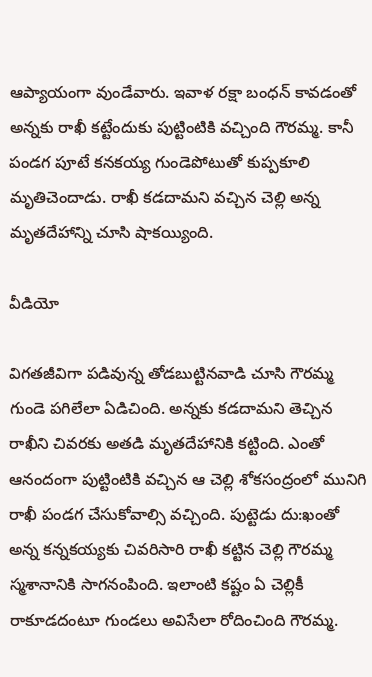ఆప్యాయంగా వుండేవారు. ఇవాళ రక్షా బంధన్ కావడంతో అన్నకు రాఖీ కట్టేందుకు పుట్టింటికి వచ్చింది గౌరమ్మ. కానీ పండగ పూటే కనకయ్య గుండెపోటుతో కుప్పకూలి మృతిచెందాడు. రాఖీ కడదామని వచ్చిన చెల్లి అన్న మృతదేహాన్ని చూసి షాకయ్యింది.

వీడియో

విగతజీవిగా పడివున్న తోడబుట్టినవాడి చూసి గౌరమ్మ గుండె పగిలేలా ఏడిచింది. అన్నకు కడదామని తెచ్చిన రాఖీని చివరకు అతడి మృతదేహానికి కట్టింది. ఎంతో ఆనందంగా పుట్టింటికి వచ్చిన ఆ చెల్లి శోకసంద్రంలో మునిగి రాఖీ పండగ చేసుకోవాల్సి వచ్చింది. పుట్టెడు దు:ఖంతో అన్న కన్నకయ్యకు చివరిసారి రాఖీ కట్టిన చెల్లి గౌరమ్మ స్మశానానికి సాగనంపింది. ఇలాంటి కష్టం ఏ చెల్లికీ రాకూడదంటూ గుండలు అవిసేలా రోదించింది గౌరమ్మ.